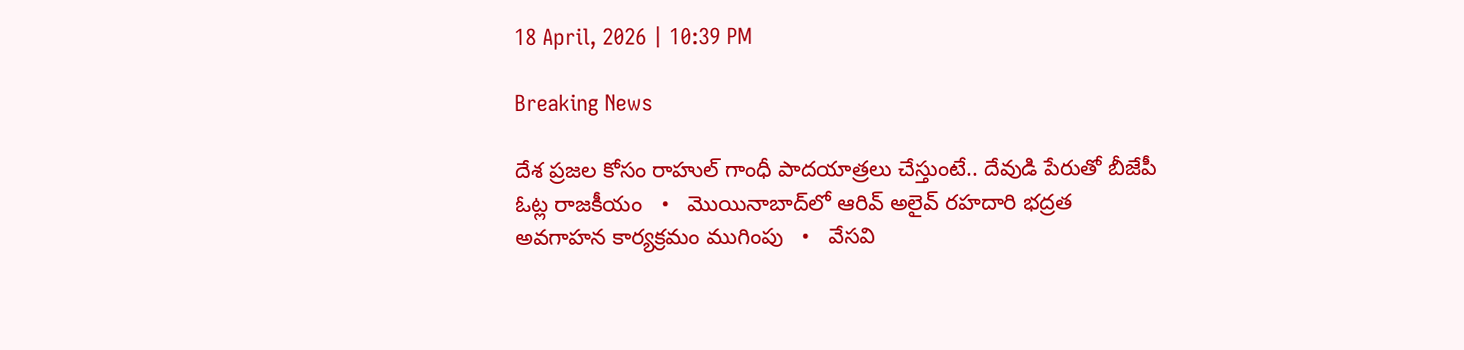18 April, 2026 | 10:39 PM

Breaking News

దేశ ప్రజల కోసం రాహుల్ గాంధీ పాదయాత్రలు చేస్తుంటే.. దేవుడి పేరుతో బీజేపీ ఓట్ల రాజకీయం   •   మొయినాబాద్‌లో ఆరివ్ అలైవ్ రహదారి భద్రత అవగాహన కార్యక్రమం ముగింపు   •   వేసవి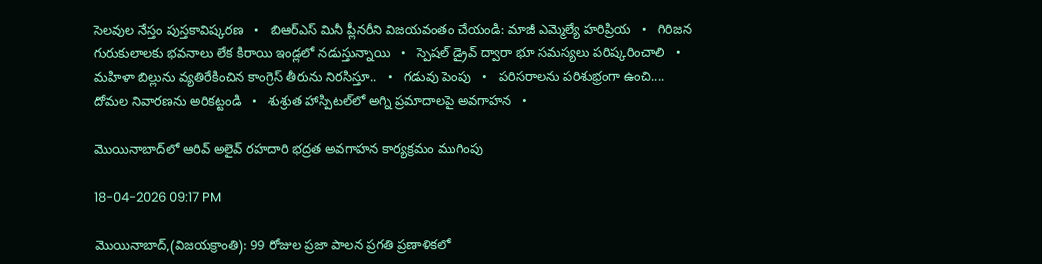సెలవుల నేస్తం పుస్తకావిష్కరణ   •   బిఆర్ఎస్ మినీ ప్లీనరీని విజయవంతం చేయండి: మాజీ ఎమ్మెల్యే హరిప్రియ   •   గిరిజన గురుకులాలకు భవనాలు లేక కిరాయి ఇండ్లలో నడుస్తున్నాయి   •   స్పెషల్ డ్రైవ్ ద్వారా భూ సమస్యలు పరిష్కరించాలి   •   మహిళా బిల్లును వ్యతిరేకించిన కాంగ్రెస్ తీరును నిరసిస్తూ..   •   గడువు పెంపు   •   పరిసరాలను పరిశుభ్రంగా ఉంచి.... దోమల నివారణను అరికట్టండి   •   శుశ్రుత హాస్పిటల్‌లో అగ్ని ప్రమాదాలపై అవగాహన   •

మొయినాబాద్‌లో ఆరివ్ అలైవ్ రహదారి భద్రత అవగాహన కార్యక్రమం ముగింపు

18-04-2026 09:17 PM

మొయినాబాద్,(విజయక్రాంతి): 99 రోజుల ప్రజా పాలన ప్రగతి ప్రణాళికలో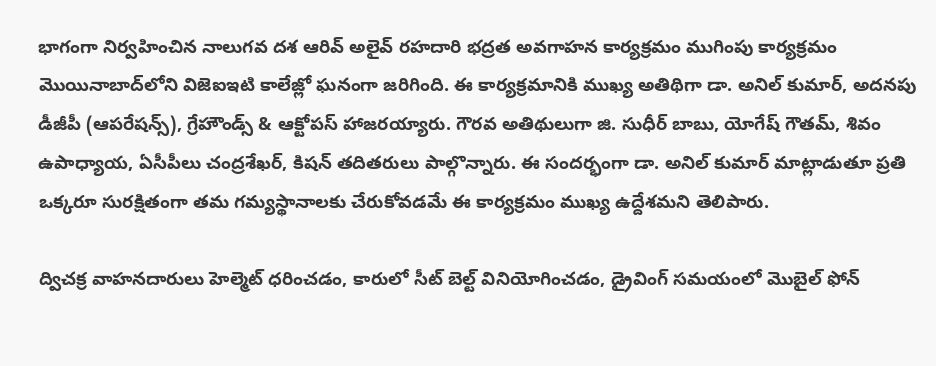భాగంగా నిర్వహించిన నాలుగవ దశ ఆరివ్ అలైవ్ రహదారి భద్రత అవగాహన కార్యక్రమం ముగింపు కార్యక్రమం మొయినాబాద్‌లోని విజెఐఇటి కాలేజ్లో ఘనంగా జరిగింది. ఈ కార్యక్రమానికి ముఖ్య అతిథిగా డా. అనిల్ కుమార్, అదనపు డీజీపీ (ఆపరేషన్స్), గ్రేహౌండ్స్ & ఆక్టోపస్ హాజరయ్యారు. గౌరవ అతిథులుగా జి. సుధీర్ బాబు, యోగేష్ గౌతమ్, శివం ఉపాధ్యాయ, ఏసీపీలు చంద్రశేఖర్, కిషన్ తదితరులు పాల్గొన్నారు. ఈ సందర్భంగా డా. అనిల్ కుమార్ మాట్లాడుతూ ప్రతి ఒక్కరూ సురక్షితంగా తమ గమ్యస్థానాలకు చేరుకోవడమే ఈ కార్యక్రమం ముఖ్య ఉద్దేశమని తెలిపారు.

ద్విచక్ర వాహనదారులు హెల్మెట్ ధరించడం, కారులో సీట్ బెల్ట్ వినియోగించడం, డ్రైవింగ్ సమయంలో మొబైల్ ఫోన్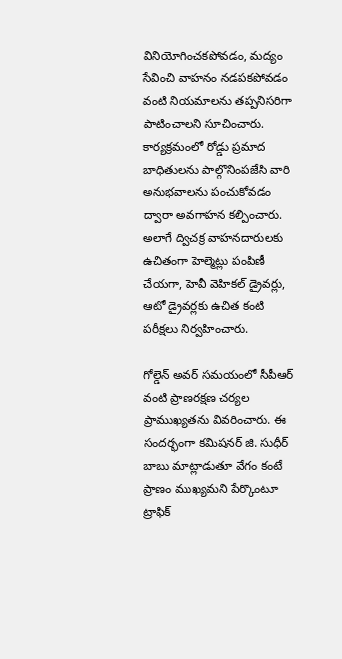వినియోగించకపోవడం, మద్యం సేవించి వాహనం నడపకపోవడం వంటి నియమాలను తప్పనిసరిగా పాటించాలని సూచించారు. కార్యక్రమంలో రోడ్డు ప్రమాద బాధితులను పాల్గొనింపజేసి వారి అనుభవాలను పంచుకోవడం ద్వారా అవగాహన కల్పించారు. అలాగే ద్విచక్ర వాహనదారులకు ఉచితంగా హెల్మెట్లు పంపిణీ చేయగా, హెవీ వెహికల్ డ్రైవర్లు, ఆటో డ్రైవర్లకు ఉచిత కంటి పరీక్షలు నిర్వహించారు.

గోల్డెన్ అవర్ సమయంలో సీపీఆర్ వంటి ప్రాణరక్షణ చర్యల ప్రాముఖ్యతను వివరించారు. ఈ సందర్భంగా కమిషనర్ జి. సుధీర్ బాబు మాట్లాడుతూ వేగం కంటే ప్రాణం ముఖ్యమని పేర్కొంటూ ట్రాఫిక్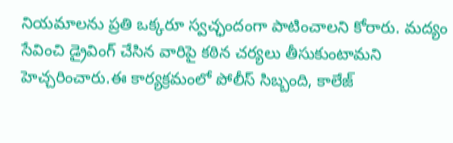నియమాలను ప్రతి ఒక్కరూ స్వచ్ఛందంగా పాటించాలని కోరారు. మద్యం సేవించి డ్రైవింగ్ చేసిన వారిపై కఠిన చర్యలు తీసుకుంటామని హెచ్చరించారు.ఈ కార్యక్రమంలో పోలీస్ సిబ్బంది, కాలేజ్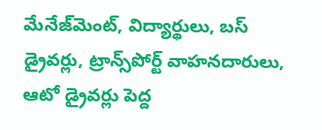మేనేజ్‌మెంట్, విద్యార్థులు, బస్ డ్రైవర్లు, ట్రాన్స్‌పోర్ట్ వాహనదారులు, ఆటో డ్రైవర్లు పెద్ద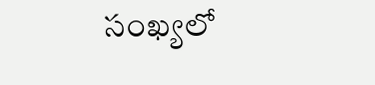సంఖ్యలో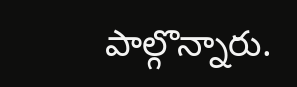పాల్గొన్నారు.